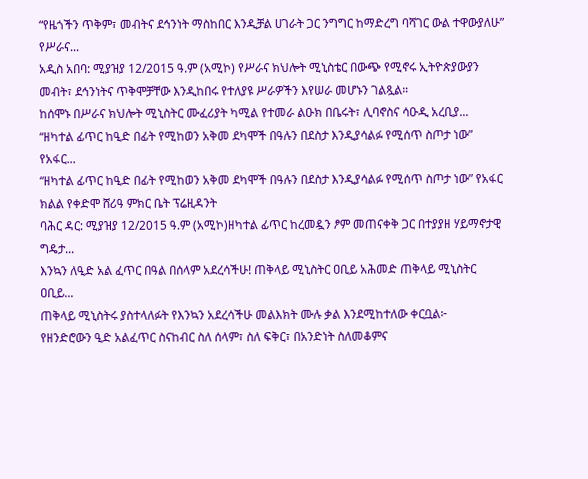“የዜጎችን ጥቅም፣ መብትና ደኅንነት ማስከበር እንዲቻል ሀገራት ጋር ንግግር ከማድረግ ባሻገር ውል ተዋውያለሁ” የሥራና...
አዲስ አበባ: ሚያዝያ 12/2015 ዓ.ም (አሚኮ) የሥራና ክህሎት ሚኒስቴር በውጭ የሚኖሩ ኢትዮጵያውያን መብት፣ ደኅንነትና ጥቅሞቻቸው እንዲከበሩ የተለያዩ ሥራዎችን እየሠራ መሆኑን ገልጿል።
ከሰሞኑ በሥራና ክህሎት ሚኒስትር ሙፈሪያት ካሚል የተመራ ልዑክ በቤሩት፣ ሊባኖስና ሳዑዲ አረቢያ...
“ዘካተል ፊጥር ከዒድ በፊት የሚከወን አቅመ ደካሞች በዓሉን በደስታ እንዲያሳልፉ የሚሰጥ ስጦታ ነው” የአፋር...
“ዘካተል ፊጥር ከዒድ በፊት የሚከወን አቅመ ደካሞች በዓሉን በደስታ እንዲያሳልፉ የሚሰጥ ስጦታ ነው” የአፋር ክልል የቀድሞ ሸሪዓ ምክር ቤት ፕሬዚዳንት
ባሕር ዳር: ሚያዝያ 12/2015 ዓ.ም (አሚኮ)ዘካተል ፊጥር ከረመዷን ፆም መጠናቀቅ ጋር በተያያዘ ሃይማኖታዊ ግዴታ...
እንኳን ለዒድ አል ፈጥር በዓል በሰላም አደረሳችሁ! ጠቅላይ ሚኒስትር ዐቢይ አሕመድ ጠቅላይ ሚኒስትር ዐቢይ...
ጠቅላይ ሚኒስትሩ ያስተላለፉት የእንኳን አደረሳችሁ መልእክት ሙሉ ቃል እንደሚከተለው ቀርቧል፦
የዘንድሮውን ዒድ አልፈጥር ስናከብር ስለ ሰላም፣ ስለ ፍቅር፣ በአንድነት ስለመቆምና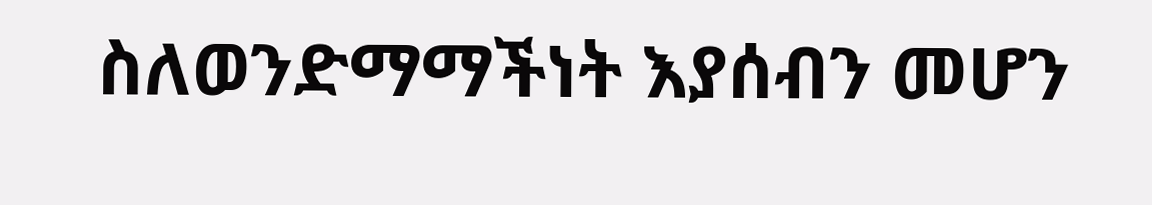ስለወንድማማችነት እያሰብን መሆን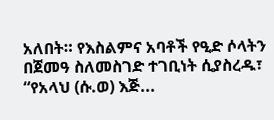አለበት። የእስልምና አባቶች የዒድ ሶላትን በጀመዓ ስለመስገድ ተገቢነት ሲያስረዱ፣ “የአላህ (ሱ.ወ) እጅ...